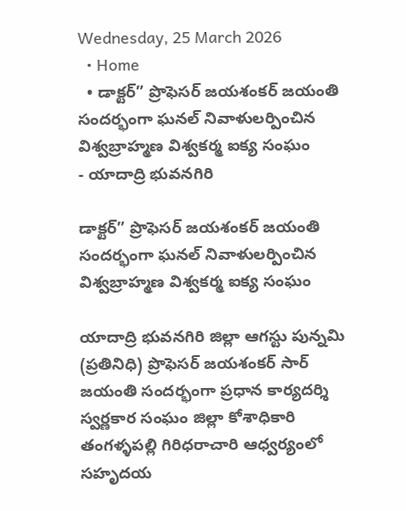Wednesday, 25 March 2026
  • Home
  • డాక్టర్” ప్రొఫెసర్ జయశంకర్ జయంతి సందర్భంగా ఘనల్ నివాళులర్పించిన విశ్వబ్రాహ్మణ విశ్వకర్మ ఐక్య సంఘం
- యాదాద్రి భువనగిరి

డాక్టర్” ప్రొఫెసర్ జయశంకర్ జయంతి సందర్భంగా ఘనల్ నివాళులర్పించిన విశ్వబ్రాహ్మణ విశ్వకర్మ ఐక్య సంఘం

యాదాద్రి భువనగిరి జిల్లా ఆగస్టు పున్నమి (ప్రతినిధి) ప్రొఫెసర్ జయశంకర్ సార్ జయంతి సందర్భంగా ప్రధాన కార్యదర్శి స్వర్ణకార సంఘం జిల్లా కోశాధికారి తంగళ్ళపల్లి గిరిధరాచారి ఆధ్వర్యంలో సహృదయ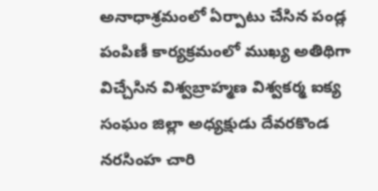అనాధాశ్రమంలో ఏర్పాటు చేసిన పండ్ల పంపిణీ కార్యక్రమంలో ముఖ్య అతిథిగా విచ్చేసిన విశ్వబ్రాహ్మణ విశ్వకర్మ ఐక్య సంఘం జిల్లా అధ్యక్షుడు దేవరకొండ నరసింహ చారి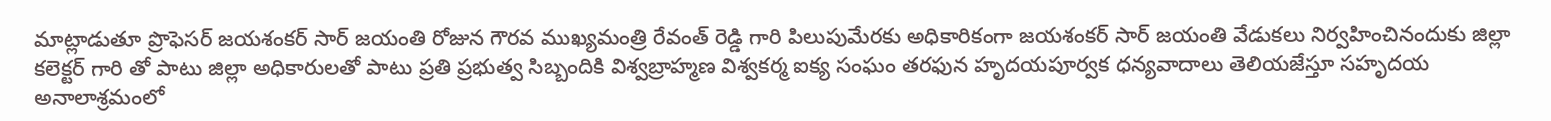మాట్లాడుతూ ప్రొఫెసర్ జయశంకర్ సార్ జయంతి రోజున గౌరవ ముఖ్యమంత్రి రేవంత్ రెడ్డి గారి పిలుపుమేరకు అధికారికంగా జయశంకర్ సార్ జయంతి వేడుకలు నిర్వహించినందుకు జిల్లా కలెక్టర్ గారి తో పాటు జిల్లా అధికారులతో పాటు ప్రతి ప్రభుత్వ సిబ్బందికి విశ్వబ్రాహ్మణ విశ్వకర్మ ఐక్య సంఘం తరఫున హృదయపూర్వక ధన్యవాదాలు తెలియజేస్తూ సహృదయ అనాలాశ్రమంలో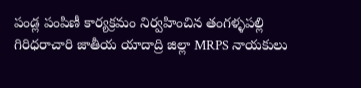పండ్ల పంపిణీ కార్యక్రమం నిర్వహించిన తంగళ్ళపల్లి గిరిధరాచారి జాతీయ యాదాద్రి జిల్లా MRPS నాయకులు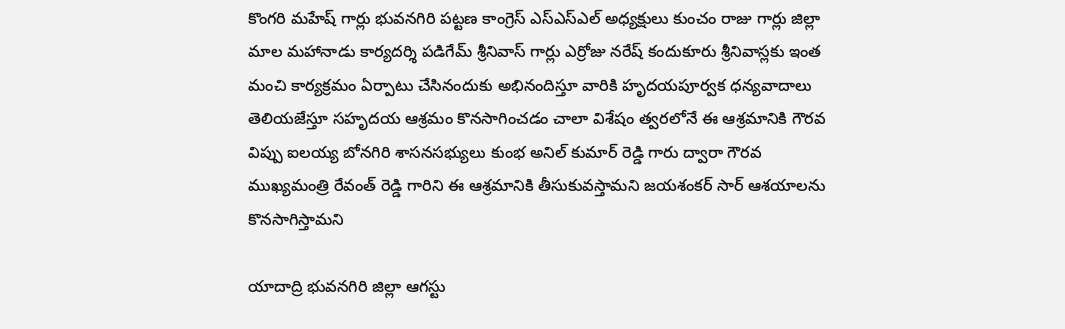కొంగరి మహేష్ గార్లు భువనగిరి పట్టణ కాంగ్రెస్ ఎస్ఎస్ఎల్ అధ్యక్షులు కుంచం రాజు గార్లు జిల్లా మాల మహానాడు కార్యదర్శి పడిగేమ్ శ్రీనివాస్ గార్లు ఎర్రోజు నరేష్ కందుకూరు శ్రీనివాస్లకు ఇంత మంచి కార్యక్రమం ఏర్పాటు చేసినందుకు అభినందిస్తూ వారికి హృదయపూర్వక ధన్యవాదాలు తెలియజేస్తూ సహృదయ ఆశ్రమం కొనసాగించడం చాలా విశేషం త్వరలోనే ఈ ఆశ్రమానికి గౌరవ విప్పు ఐలయ్య బోనగిరి శాసనసభ్యులు కుంభ అనిల్ కుమార్ రెడ్డి గారు ద్వారా గౌరవ ముఖ్యమంత్రి రేవంత్ రెడ్డి గారిని ఈ ఆశ్రమానికి తీసుకువస్తామని జయశంకర్ సార్ ఆశయాలను కొనసాగిస్తామని

యాదాద్రి భువనగిరి జిల్లా ఆగస్టు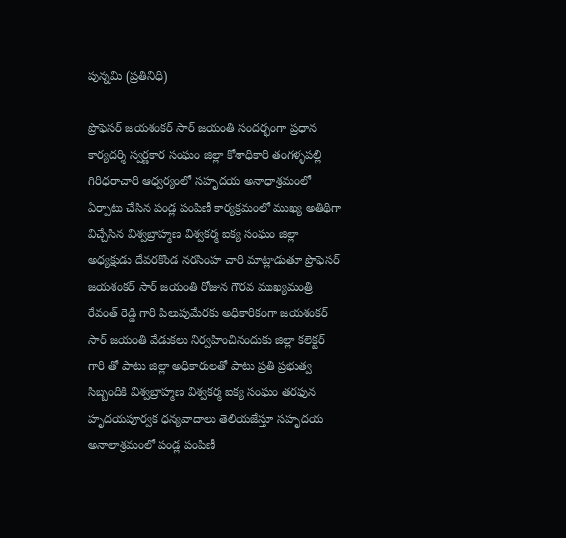పున్నమి (ప్రతినిధి)

ప్రొఫెసర్ జయశంకర్ సార్ జయంతి సందర్భంగా ప్రధాన కార్యదర్శి స్వర్ణకార సంఘం జిల్లా కోశాధికారి తంగళ్ళపల్లి గిరిధరాచారి ఆధ్వర్యంలో సహృదయ అనాధాశ్రమంలో ఏర్పాటు చేసిన పండ్ల పంపిణీ కార్యక్రమంలో ముఖ్య అతిథిగా విచ్చేసిన విశ్వబ్రాహ్మణ విశ్వకర్మ ఐక్య సంఘం జిల్లా అధ్యక్షుడు దేవరకొండ నరసింహ చారి మాట్లాడుతూ ప్రొఫెసర్ జయశంకర్ సార్ జయంతి రోజున గౌరవ ముఖ్యమంత్రి రేవంత్ రెడ్డి గారి పిలుపుమేరకు అధికారికంగా జయశంకర్ సార్ జయంతి వేడుకలు నిర్వహించినందుకు జిల్లా కలెక్టర్ గారి తో పాటు జిల్లా అధికారులతో పాటు ప్రతి ప్రభుత్వ సిబ్బందికి విశ్వబ్రాహ్మణ విశ్వకర్మ ఐక్య సంఘం తరఫున హృదయపూర్వక ధన్యవాదాలు తెలియజేస్తూ సహృదయ అనాలాశ్రమంలో పండ్ల పంపిణీ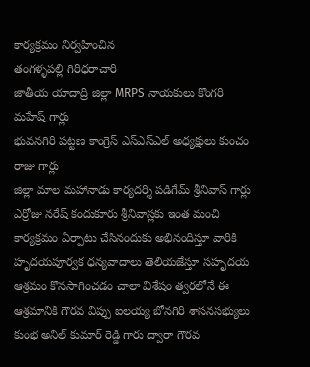కార్యక్రమం నిర్వహించిన
తంగళ్ళపల్లి గిరిధరాచారి
జాతీయ యాదాద్రి జిల్లా MRPS నాయకులు కొంగరి మహేష్ గార్లు
భువనగిరి పట్టణ కాంగ్రెస్ ఎస్ఎస్ఎల్ అధ్యక్షులు కుంచం రాజు గార్లు
జిల్లా మాల మహానాడు కార్యదర్శి పడిగేమ్ శ్రీనివాస్ గార్లు
ఎర్రోజు నరేష్ కందుకూరు శ్రీనివాస్లకు ఇంత మంచి కార్యక్రమం ఏర్పాటు చేసినందుకు అభినందిస్తూ వారికి హృదయపూర్వక ధన్యవాదాలు తెలియజేస్తూ సహృదయ ఆశ్రమం కొనసాగించడం చాలా విశేషం త్వరలోనే ఈ ఆశ్రమానికి గౌరవ విప్పు ఐలయ్య బోనగిరి శాసనసభ్యులు కుంభ అనిల్ కుమార్ రెడ్డి గారు ద్వారా గౌరవ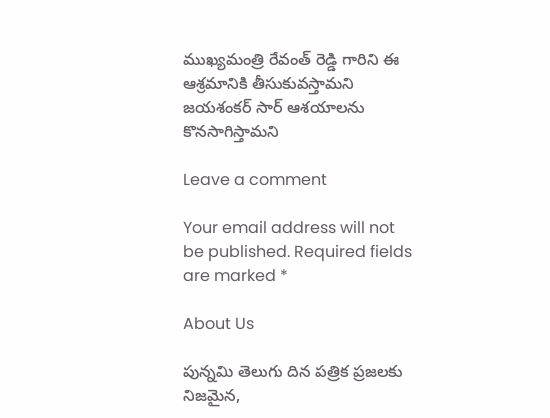ముఖ్యమంత్రి రేవంత్ రెడ్డి గారిని ఈ ఆశ్రమానికి తీసుకువస్తామని జయశంకర్ సార్ ఆశయాలను కొనసాగిస్తామని

Leave a comment

Your email address will not be published. Required fields are marked *

About Us

పున్నమి తెలుగు దిన పత్రిక ప్రజలకు నిజమైన,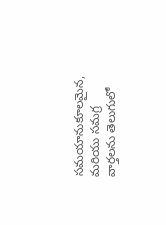సమయానుకూలమైన, మరియు సమగ్ర వార్తలను తెలుగులో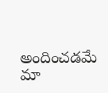అందించడమే మా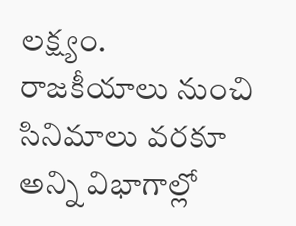లక్ష్యం.
రాజకీయాలు నుంచి సినిమాలు వరకూ అన్ని విభాగాల్లో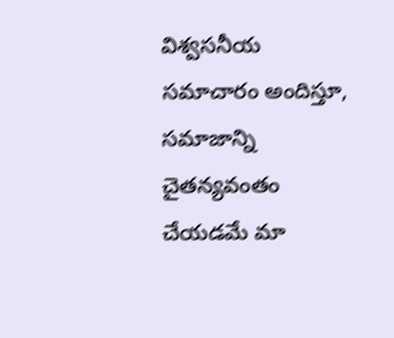విశ్వసనీయ సమాచారం అందిస్తూ, సమాజాన్ని చైతన్యవంతం చేయడమే మా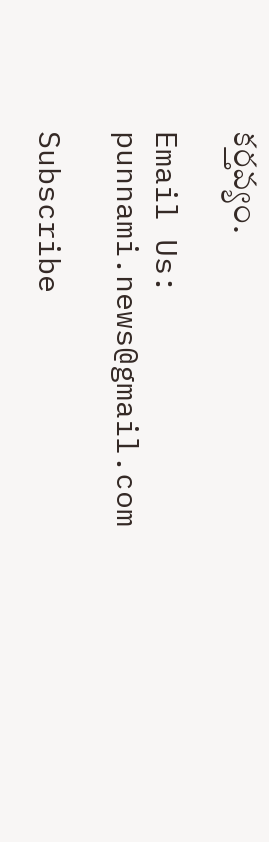కర్తవ్యం.

Email Us: punnami.news@gmail.com

Subscribe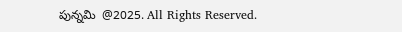పున్నమి  @2025. All Rights Reserved.